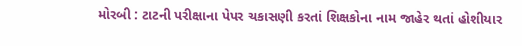મોરબી : ટાટની પરીક્ષાના પેપર ચકાસણી કરતાં શિક્ષકોના નામ જાહેર થતાં હોશીયાર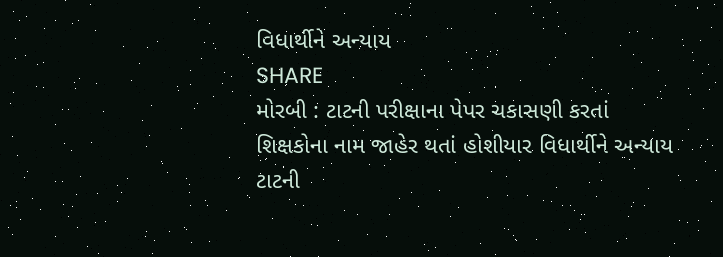વિધાર્થીને અન્યાય
SHARE
મોરબી : ટાટની પરીક્ષાના પેપર ચકાસણી કરતાં શિક્ષકોના નામ જાહેર થતાં હોશીયાર વિધાર્થીને અન્યાય
ટાટની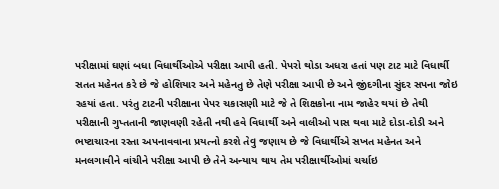પરીક્ષામાં ઘણાં બધા વિધાર્થીઓએ પરીક્ષા આપી હતી. પેપરો થોડા અધરા હતાં પણ ટાટ માટે વિધાર્થી સતત મહેનત કરે છે જે હોશિયાર અને મહેનતુ છે તેણે પરીક્ષા આપી છે અને જીંદગીના સુંદર સપના જોઇ રહયાં હતા. પરંતુ ટાટની પરીક્ષાના પેપર ચકાસણી માટે જે તે શિક્ષકોના નામ જાહેર થયાં છે તેથી પરીક્ષાની ગુપ્તતાની જાણવણી રહેતી નથી હવે વિધાર્થી અને વાલીઓ પાસ થવા માટે દોડા-દોડી અને ભષ્ટાચારના રસ્તા અપનાવવાના પ્રયત્નો કરશે તેવુ જણાય છે જે વિધાર્થીએ સખત મહેનત અને મનલગાવીને વાંચીને પરીક્ષા આપી છે તેને અન્યાય થાય તેમ પરીક્ષાર્થીઓમાં ચર્ચાઇ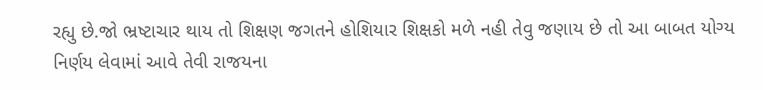રહ્યુ છે.જો ભ્રષ્ટાચાર થાય તો શિક્ષણ જગતને હોશિયાર શિક્ષકો મળે નહી તેવુ જણાય છે તો આ બાબત યોગ્ય નિર્ણય લેવામાં આવે તેવી રાજયના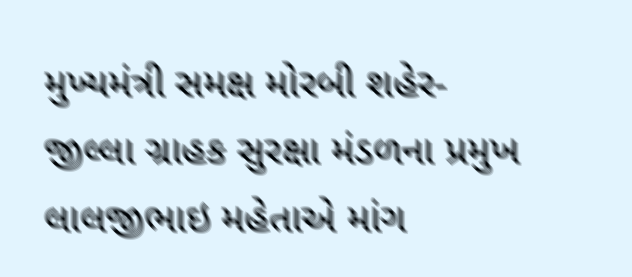મુખ્યમંત્રી સમક્ષ મોરબી શહેર-જીલ્લા ગ્રાહક સુરક્ષા મંડળના પ્રમુખ લાલજીભાઇ મહેતાએ માંગ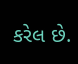કરેલ છે.